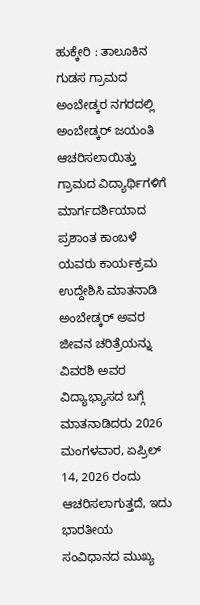ಹುಕ್ಕೇರಿ : ತಾಲೂಕಿನ ಗುಡಸ ಗ್ರಾಮದ ಅಂಬೇಡ್ಕರ ನಗರದಲ್ಲಿ ಅಂಬೇಡ್ಕರ್ ಜಯಂತಿ ಆಚರಿಸಲಾಯಿತ್ತು ಗ್ರಾಮದ ವಿದ್ಯಾರ್ಥಿಗಳಿಗೆ ಮಾರ್ಗದರ್ಶಿಯಾದ ಪ್ರಶಾಂತ ಕಾಂಬಳೆ ಯವರು ಕಾರ್ಯಕ್ರಮ ಉದ್ದೇಶಿಸಿ ಮಾತನಾಡಿ ಅಂಬೇಡ್ಕರ್ ಅವರ ಜೀವನ ಚರಿತ್ರೆಯನ್ನು ವಿವರಶಿ ಅವರ ವಿದ್ಯಾಭ್ಯಾಸದ ಬಗ್ಗೆ ಮಾತನಾಡಿದರು 2026 ಮಂಗಳವಾರ, ಏಪ್ರಿಲ್ 14, 2026 ರಂದು ಆಚರಿಸಲಾಗುತ್ತದೆ, ಇದು ಭಾರತೀಯ ಸಂವಿಧಾನದ ಮುಖ್ಯ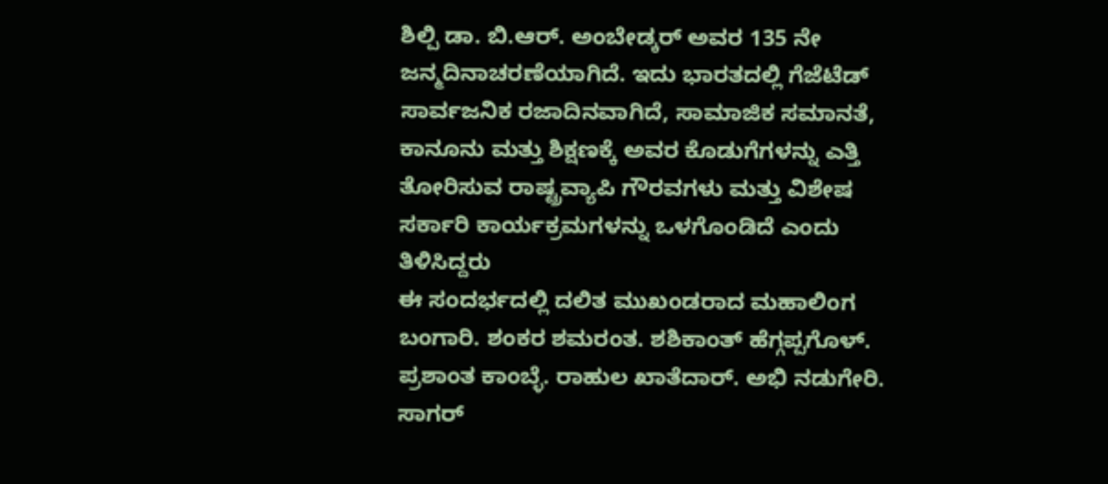ಶಿಲ್ಪಿ ಡಾ. ಬಿ.ಆರ್. ಅಂಬೇಡ್ಕರ್ ಅವರ 135 ನೇ ಜನ್ಮದಿನಾಚರಣೆಯಾಗಿದೆ. ಇದು ಭಾರತದಲ್ಲಿ ಗೆಜೆಟೆಡ್ ಸಾರ್ವಜನಿಕ ರಜಾದಿನವಾಗಿದೆ, ಸಾಮಾಜಿಕ ಸಮಾನತೆ, ಕಾನೂನು ಮತ್ತು ಶಿಕ್ಷಣಕ್ಕೆ ಅವರ ಕೊಡುಗೆಗಳನ್ನು ಎತ್ತಿ ತೋರಿಸುವ ರಾಷ್ಟ್ರವ್ಯಾಪಿ ಗೌರವಗಳು ಮತ್ತು ವಿಶೇಷ ಸರ್ಕಾರಿ ಕಾರ್ಯಕ್ರಮಗಳನ್ನು ಒಳಗೊಂಡಿದೆ ಎಂದು ತಿಳಿಸಿದ್ದರು
ಈ ಸಂದರ್ಭದಲ್ಲಿ ದಲಿತ ಮುಖಂಡರಾದ ಮಹಾಲಿಂಗ ಬಂಗಾರಿ. ಶಂಕರ ಶಮರಂತ. ಶಶಿಕಾಂತ್ ಹೆಗ್ಗಪ್ಪಗೊಳ್. ಪ್ರಶಾಂತ ಕಾಂಬ್ಳೆ. ರಾಹುಲ ಖಾತೆದಾರ್. ಅಭಿ ನಡುಗೇರಿ. ಸಾಗರ್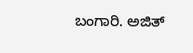ಬಂಗಾರಿ. ಅಜಿತ್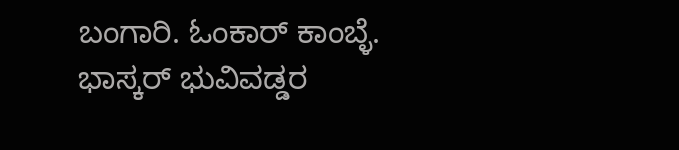ಬಂಗಾರಿ. ಓಂಕಾರ್ ಕಾಂಬ್ಳೆ. ಭಾಸ್ಕರ್ ಭುವಿವಡ್ಡರ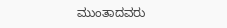ಮುಂತಾದವರು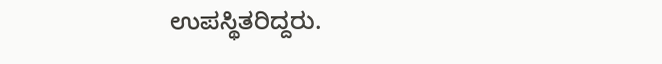ಉಪಸ್ಥಿತರಿದ್ದರು.